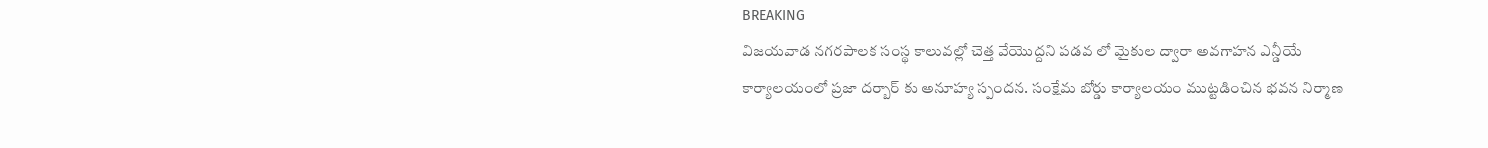BREAKING
విజయవాడ నగరపాలక సంస్థ కాలువల్లో చెత్త వేయొద్దని పడవ లో మైకుల ద్వారా అవగాహన ఎన్డీయే కార్యాలయంలో ప్రజా దర్బార్ కు అనూహ్య స్పందన. సంక్షేమ బోర్డు కార్యాలయం ముట్టడించిన భవన నిర్మాణ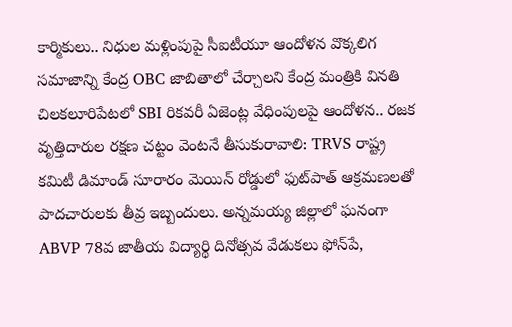కార్మికులు.. నిధుల మళ్లింపుపై సీఐటీయూ ఆందోళన వొక్కలిగ సమాజాన్ని కేంద్ర OBC జాబితాలో చేర్చాలని కేంద్ర మంత్రికి వినతి చిలకలూరిపేటలో SBI రికవరీ ఏజెంట్ల వేధింపులపై ఆందోళన.. రజక వృత్తిదారుల రక్షణ చట్టం వెంటనే తీసుకురావాలి: TRVS రాష్ట్ర కమిటీ డిమాండ్ సూరారం మెయిన్ రోడ్డులో ఫుట్‌పాత్ ఆక్రమణలతో పాదచారులకు తీవ్ర ఇబ్బందులు. అన్నమయ్య జిల్లాలో ఘనంగా ABVP 78వ జాతీయ విద్యార్థి దినోత్సవ వేడుకలు ఫోన్‌పే,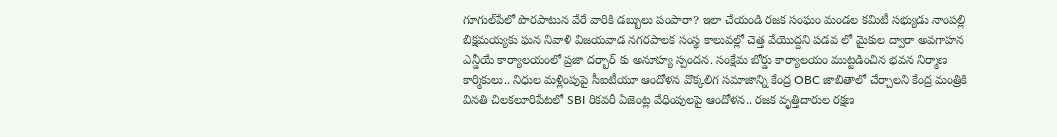గూగుల్‌పేలో పొరపాటున వేరే వారికి డబ్బులు పంపారా? ఇలా చేయండి రజక సంఘం మండల కమిటీ సభ్యుడు నాంపల్లి బిక్షమయ్యకు ఘన నివాళి విజయవాడ నగరపాలక సంస్థ కాలువల్లో చెత్త వేయొద్దని పడవ లో మైకుల ద్వారా అవగాహన ఎన్డీయే కార్యాలయంలో ప్రజా దర్బార్ కు అనూహ్య స్పందన. సంక్షేమ బోర్డు కార్యాలయం ముట్టడించిన భవన నిర్మాణ కార్మికులు.. నిధుల మళ్లింపుపై సీఐటీయూ ఆందోళన వొక్కలిగ సమాజాన్ని కేంద్ర OBC జాబితాలో చేర్చాలని కేంద్ర మంత్రికి వినతి చిలకలూరిపేటలో SBI రికవరీ ఏజెంట్ల వేధింపులపై ఆందోళన.. రజక వృత్తిదారుల రక్షణ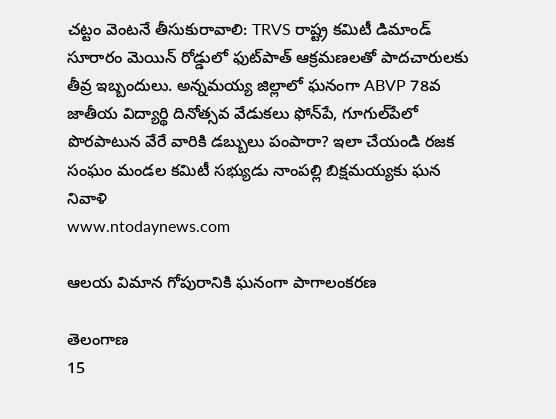చట్టం వెంటనే తీసుకురావాలి: TRVS రాష్ట్ర కమిటీ డిమాండ్ సూరారం మెయిన్ రోడ్డులో ఫుట్‌పాత్ ఆక్రమణలతో పాదచారులకు తీవ్ర ఇబ్బందులు. అన్నమయ్య జిల్లాలో ఘనంగా ABVP 78వ జాతీయ విద్యార్థి దినోత్సవ వేడుకలు ఫోన్‌పే, గూగుల్‌పేలో పొరపాటున వేరే వారికి డబ్బులు పంపారా? ఇలా చేయండి రజక సంఘం మండల కమిటీ సభ్యుడు నాంపల్లి బిక్షమయ్యకు ఘన నివాళి
www.ntodaynews.com

ఆలయ విమాన గోపురానికి ఘనంగా పాగాలంకరణ

తెలంగాణ
15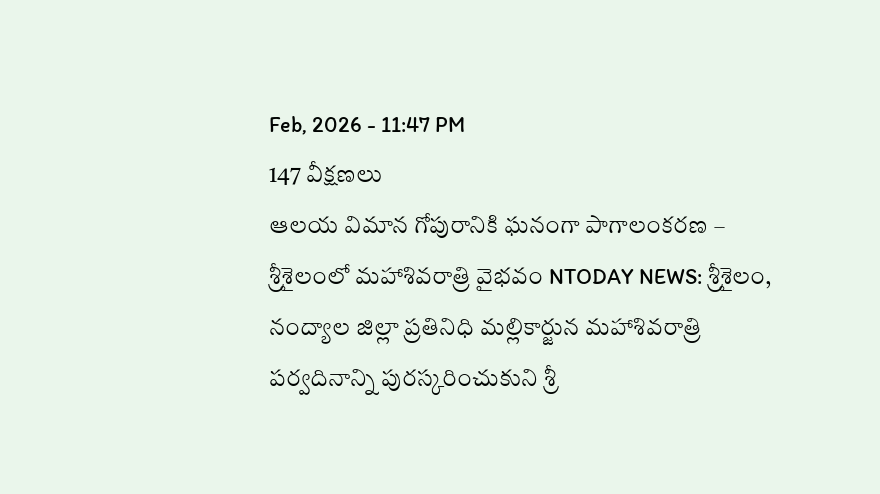Feb, 2026 - 11:47 PM
147 వీక్షణలు
ఆలయ విమాన గోపురానికి ఘనంగా పాగాలంకరణ – శ్రీశైలంలో మహాశివరాత్రి వైభవం NTODAY NEWS: శ్రీశైలం, నంద్యాల జిల్లా ప్రతినిధి మల్లికార్జున మహాశివరాత్రి పర్వదినాన్ని పురస్కరించుకుని శ్రీ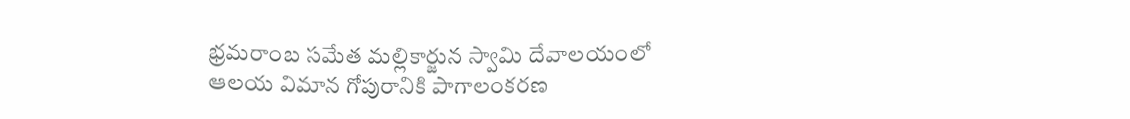భ్రమరాంబ సమేత మల్లికార్జున స్వామి దేవాలయంలో ఆలయ విమాన గోపురానికి పాగాలంకరణ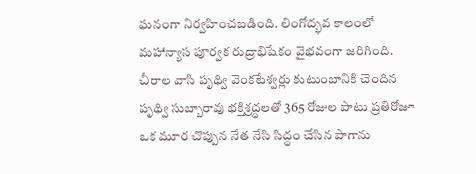ఘనంగా నిర్వహించబడింది. లింగోద్భవ కాలంలో మహాన్యాస పూర్వక రుద్రాభిషేకం వైభవంగా జరిగింది. చీరాల వాసి పృథ్వి వెంకటేశ్వర్లు కుటుంబానికి చెందిన పృథ్వి సుబ్బారావు భక్తిశ్రద్ధలతో 365 రోజుల పాటు ప్రతిరోజూ ఒక మూర చొప్పున నేత నేసి సిద్ధం చేసిన పాగాను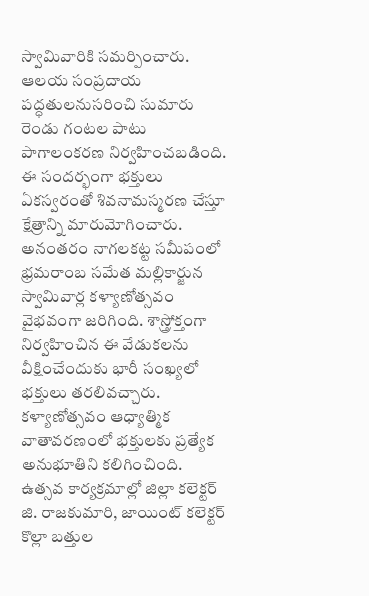స్వామివారికి సమర్పించారు. ఆలయ సంప్రదాయ పద్ధతులనుసరించి సుమారు రెండు గంటల పాటు పాగాలంకరణ నిర్వహించబడింది. ఈ సందర్భంగా భక్తులు ఏకస్వరంతో శివనామస్మరణ చేస్తూ క్షేత్రాన్ని మారుమోగించారు. అనంతరం నాగలకట్ట సమీపంలో భ్రమరాంబ సమేత మల్లికార్జున స్వామివార్ల కళ్యాణోత్సవం వైభవంగా జరిగింది. శాస్త్రోక్తంగా నిర్వహించిన ఈ వేడుకలను వీక్షించేందుకు భారీ సంఖ్యలో భక్తులు తరలివచ్చారు. కళ్యాణోత్సవం ఆధ్యాత్మిక వాతావరణంలో భక్తులకు ప్రత్యేక అనుభూతిని కలిగించింది. ఉత్సవ కార్యక్రమాల్లో జిల్లా కలెక్టర్ జి. రాజకుమారి, జాయింట్ కలెక్టర్ కొల్లా బత్తుల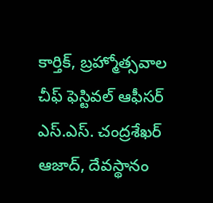కార్తిక్, బ్రహ్మోత్సవాల చీఫ్ ఫెస్టివల్ ఆఫీసర్ ఎస్.ఎస్. చంద్రశేఖర్ ఆజాద్, దేవస్థానం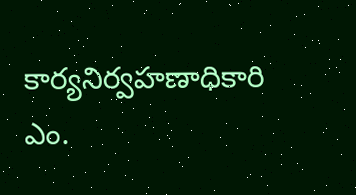కార్యనిర్వహణాధికారి ఎం.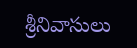శ్రీనివాసులు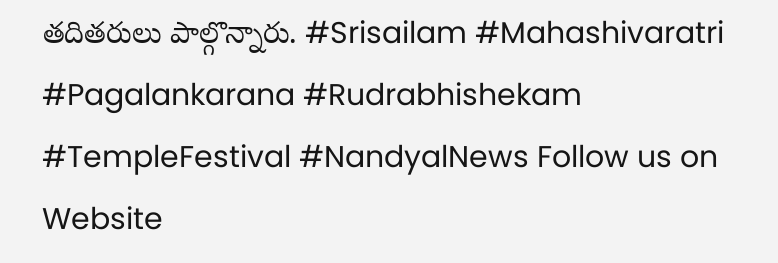తదితరులు పాల్గొన్నారు. #Srisailam #Mahashivaratri #Pagalankarana #Rudrabhishekam #TempleFestival #NandyalNews Follow us on Website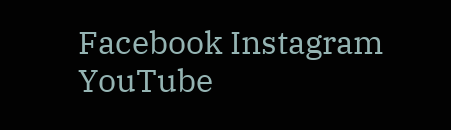Facebook Instagram YouTube